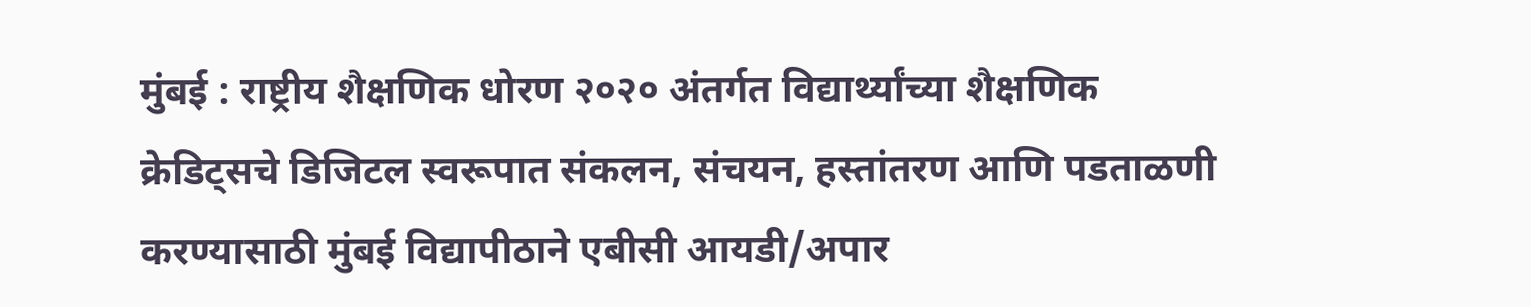मुंबई : राष्ट्रीय शैक्षणिक धोरण २०२० अंतर्गत विद्यार्थ्यांच्या शैक्षणिक क्रेडिट्सचे डिजिटल स्वरूपात संकलन, संचयन, हस्तांतरण आणि पडताळणी करण्यासाठी मुंबई विद्यापीठाने एबीसी आयडी/अपार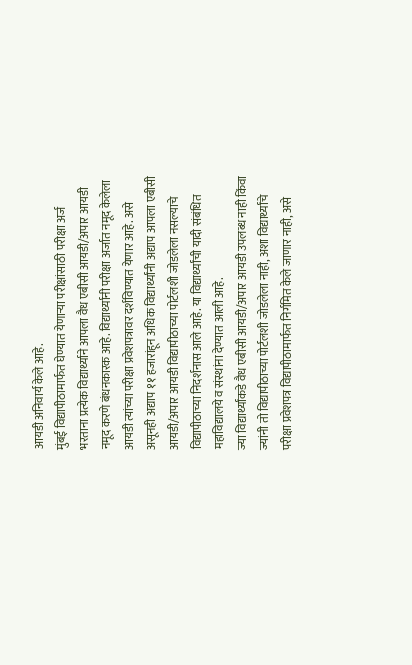आयडी अनिवार्य केले आहे.
मुंबई विद्यापीठामार्फत घेण्यात येणाऱ्या परीक्षांसाठी परीक्षा अर्ज भरताना प्रत्येक विद्यार्थ्याने आपला वैध एबीसी आयडी/अपार आयडी नमूद करणे बंधनकारक आहे. विद्यार्थ्यानी परीक्षा अर्जात नमूद केलेला आयडी त्यांच्या परीक्षा प्रवेशपत्रावर दर्शविण्यात येणार आहे. असे असूनही अद्याप ११ हजारांहून अधिक विद्यार्थ्यांनी अद्याप आपला एबीसी आयडी/अपार आयडी विद्यापीठाच्या पोर्टलशी जोडलेला नसल्याचे विद्यापीठाच्या निदर्शनास आले आहे. या विद्यार्थ्यांची यादी संबंधित महाविद्यालये व संस्थांना देण्यात आली आहे.
ज्या विद्यार्थ्यांकडे वैध एबीसी आयडी/अपार आयडी उपलब्ध नाही किंवा ज्यांनी तो विद्यापीठाच्या पोर्टलशी जोडलेला नाही, अशा विद्यार्थ्यांचे परीक्षा प्रवेशपत्र विद्यापीठामार्फत निर्गमित केले जाणार नाही, असे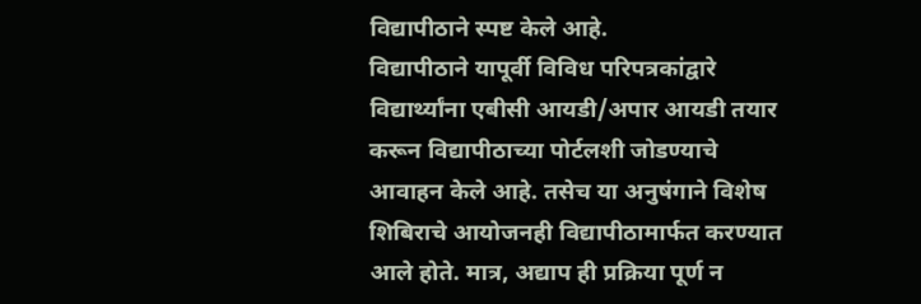विद्यापीठाने स्पष्ट केले आहे.
विद्यापीठाने यापूर्वी विविध परिपत्रकांद्वारे विद्यार्थ्यांना एबीसी आयडी/अपार आयडी तयार करून विद्यापीठाच्या पोर्टलशी जोडण्याचे आवाहन केले आहे. तसेच या अनुषंगाने विशेष शिबिराचे आयोजनही विद्यापीठामार्फत करण्यात आले होते. मात्र, अद्याप ही प्रक्रिया पूर्ण न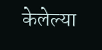केलेल्या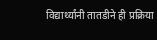विद्यार्थ्यांनी तातडीने ही प्रक्रिया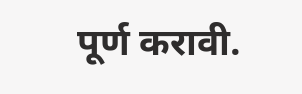पूर्ण करावी.